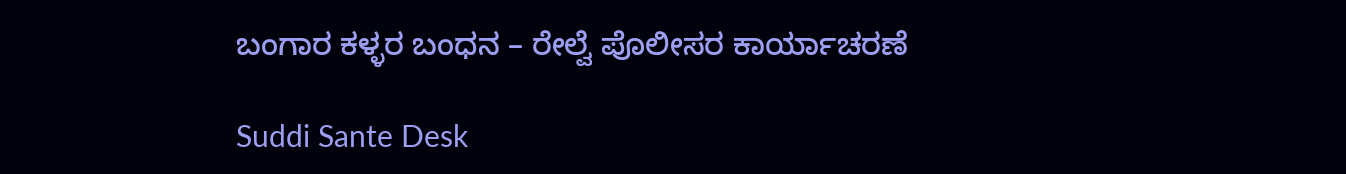ಬಂಗಾರ ಕಳ್ಳರ ಬಂಧನ – ರೇಲ್ವೆ ಪೊಲೀಸರ ಕಾರ್ಯಾಚರಣೆ

Suddi Sante Desk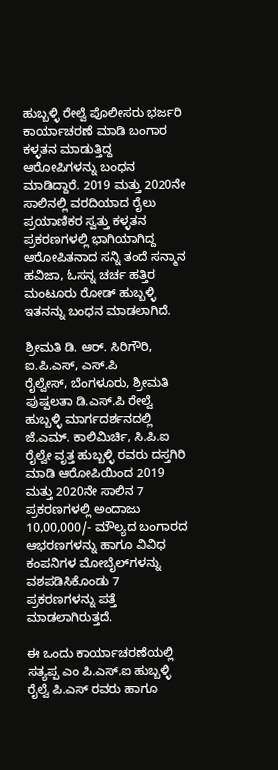ಹುಬ್ಬಳ್ಳಿ ರೇಲ್ವೆ ಪೊಲೀಸರು ಭರ್ಜರಿ ಕಾರ್ಯಾಚರಣೆ ಮಾಡಿ ಬಂಗಾರ ಕಳ್ಳತನ ಮಾಡುತ್ತಿದ್ದ ಆರೋಪಿಗಳನ್ನು ಬಂಧನ ಮಾಡಿದ್ದಾರೆ. 2019 ಮತ್ತು 2020ನೇ ಸಾಲಿನಲ್ಲಿ ವರದಿಯಾದ ರೈಲು ಪ್ರಯಾಣಿಕರ ಸ್ವತ್ತು ಕಳ್ಳತನ
ಪ್ರಕರಣಗಳಲ್ಲಿ ಭಾಗಿಯಾಗಿದ್ದ ಆರೋಪಿತನಾದ ಸನ್ನಿ ತಂದೆ ಸನ್ಮಾನ ಹವಿಜಾ, ಓಸನ್ನ‌‌ ಚರ್ಚ ಹತ್ತಿರ ಮಂಟೂರು ರೋಡ್ ಹುಬ್ಬಳ್ಳಿ ಇತನನ್ನು ಬಂಧನ ಮಾಡಲಾಗಿದೆ.

ಶ್ರೀಮತಿ ಡಿ. ಆರ್. ಸಿರಿಗೌರಿ, ಐ.ಪಿ.ಎಸ್, ಎಸ್.ಪಿ
ರೈಲ್ವೇಸ್, ಬೆಂಗಳೂರು, ಶ್ರೀಮತಿ ಪುಷ್ಪಲತಾ ಡಿ.ಎಸ್.ಪಿ ರೇಲ್ವೆ ಹುಬ್ಬಳ್ಳಿ ಮಾರ್ಗದರ್ಶನದಲ್ಲಿ ಜೆ.ಎಮ್. ಕಾಲಿಮಿರ್ಚಿ, ಸಿ.ಪಿ.ಐ ರೈಲ್ವೇ ವೃತ್ತ ಹುಬ್ಬಳ್ಳಿ ರವರು ದಸ್ತಗಿರಿ ಮಾಡಿ ಆರೋಪಿಯಿಂದ 2019 ಮತ್ತು 2020ನೇ ಸಾಲಿನ 7 ಪ್ರಕರಣಗಳಲ್ಲಿ ಅಂದಾಜು 10,00,000/- ಮೌಲ್ಯದ ಬಂಗಾರದ ಆಭರಣಗಳನ್ನು ಹಾಗೂ ವಿವಿಧ ಕಂಪನಿಗಳ ಮೋಬೈಲ್‍ಗಳನ್ನು ವಶಪಡಿಸಿಕೊಂಡು 7 ಪ್ರಕರಣಗಳನ್ನು ಪತ್ತೆ ಮಾಡಲಾಗಿರುತ್ತದೆ.

ಈ ಒಂದು ಕಾರ್ಯಾಚರಣೆಯಲ್ಲಿ ಸತ್ಯಪ್ಪ ಎಂ ಪಿ.ಎಸ್.ಐ ಹುಬ್ಬಳ್ಳಿ ರೈಲ್ವೆ ಪಿ.ಎಸ್ ರವರು ಹಾಗೂ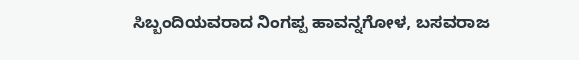ಸಿಬ್ಬಂದಿಯವರಾದ ನಿಂಗಪ್ಪ ಹಾವನ್ನಗೋಳ, ಬಸವರಾಜ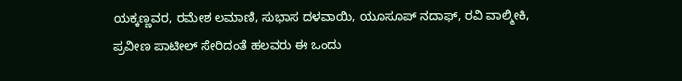ಯಕ್ಕಣ್ಣವರ, ರಮೇಶ ಲಮಾಣಿ, ಸುಭಾಸ ದಳವಾಯಿ, ಯೂಸೂಪ್ ನದಾಫ್, ರವಿ ವಾಲ್ಮೀಕಿ, ಪ್ರವೀಣ ಪಾಟೀಲ್ ಸೇರಿದಂತೆ ಹಲವರು ಈ ಒಂದು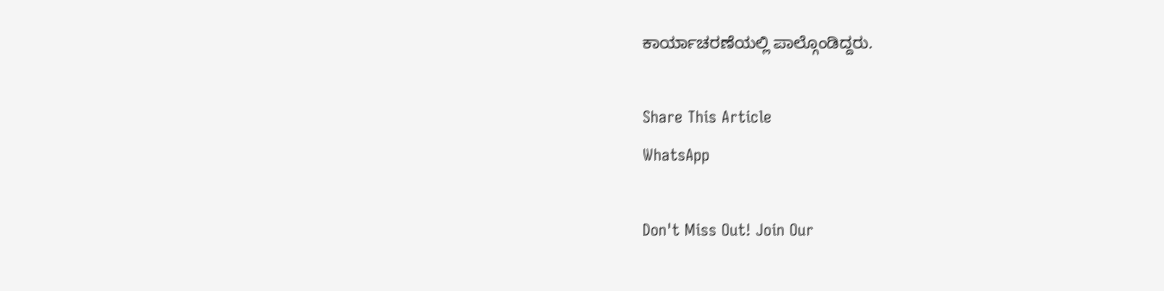ಕಾರ್ಯಾಚರಣೆಯಲ್ಲಿ ಪಾಲ್ಗೊಂಡಿದ್ದರು.

Share This Article
WhatsApp

Don't Miss Out! Join Our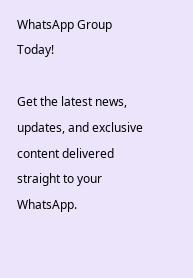WhatsApp Group Today!

Get the latest news, updates, and exclusive content delivered straight to your WhatsApp.